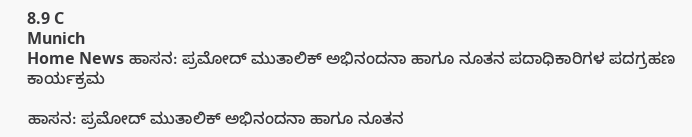8.9 C
Munich
Home News ಹಾಸನ: ಪ್ರಮೋದ್ ಮುತಾಲಿಕ್ ಅಭಿನಂದನಾ ಹಾಗೂ ನೂತನ ಪದಾಧಿಕಾರಿಗಳ ಪದಗ್ರಹಣ ಕಾರ್ಯಕ್ರಮ

ಹಾಸನ: ಪ್ರಮೋದ್ ಮುತಾಲಿಕ್ ಅಭಿನಂದನಾ ಹಾಗೂ ನೂತನ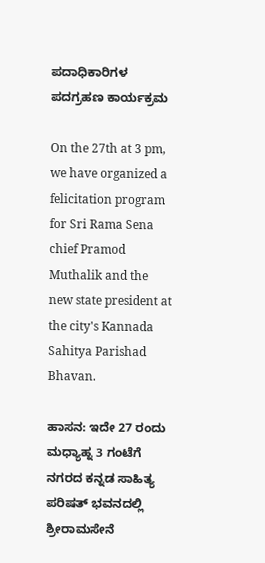ಪದಾಧಿಕಾರಿಗಳ ಪದಗ್ರಹಣ ಕಾರ್ಯಕ್ರಮ

On the 27th at 3 pm, we have organized a felicitation program for Sri Rama Sena chief Pramod Muthalik and the new state president at the city's Kannada Sahitya Parishad Bhavan.

ಹಾಸನ: ಇದೇ 27 ರಂದು ಮಧ್ಯಾಹ್ನ 3 ಗಂಟೆಗೆ ನಗರದ ಕನ್ನಡ ಸಾಹಿತ್ಯ ಪರಿಷತ್ ಭವನದಲ್ಲಿ ಶ್ರೀರಾಮಸೇನೆ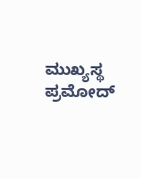ಮುಖ್ಯಸ್ಥ ಪ್ರಮೋದ್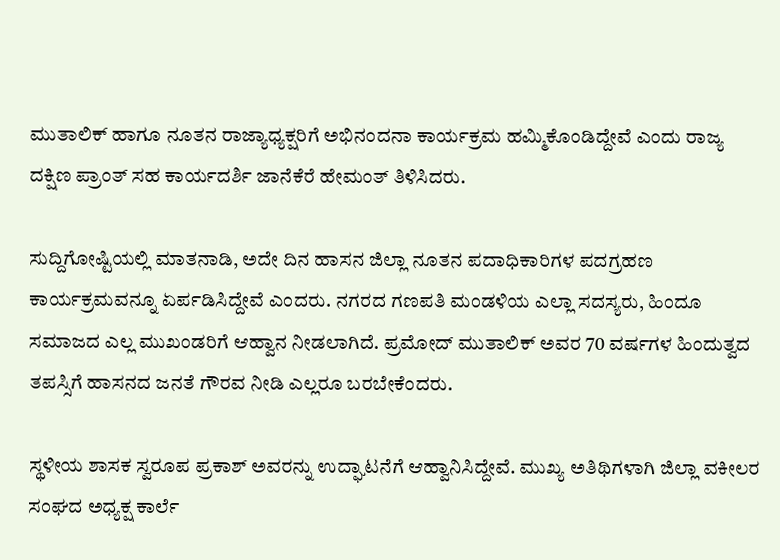ಮುತಾಲಿಕ್ ಹಾಗೂ ನೂತನ ರಾಜ್ಯಾಧ್ಯಕ್ಷರಿಗೆ ಅಭಿನಂದನಾ ಕಾರ್ಯಕ್ರಮ ಹಮ್ಮಿಕೊಂಡಿದ್ದೇವೆ ಎಂದು ರಾಜ್ಯ ದಕ್ಷಿಣ ಪ್ರಾಂತ್ ಸಹ ಕಾರ್ಯದರ್ಶಿ ಜಾನೆಕೆರೆ ಹೇಮಂತ್ ತಿಳಿಸಿದರು.

ಸುದ್ದಿಗೋಷ್ಟಿಯಲ್ಲಿ ಮಾತನಾಡಿ, ಅದೇ ದಿನ ಹಾಸನ ಜಿಲ್ಲಾ ನೂತನ ಪದಾಧಿಕಾರಿಗಳ ಪದಗ್ರಹಣ ಕಾರ್ಯಕ್ರಮವನ್ನೂ ಏರ್ಪಡಿಸಿದ್ದೇವೆ ಎಂದರು. ನಗರದ ಗಣಪತಿ ಮಂಡಳಿಯ ಎಲ್ಲಾ ಸದಸ್ಯರು, ಹಿಂದೂ ಸಮಾಜದ ಎಲ್ಲ ಮುಖಂಡರಿಗೆ ಆಹ್ವಾನ ನೀಡಲಾಗಿದೆ. ಪ್ರಮೋದ್ ಮುತಾಲಿಕ್ ಅವರ 70 ವರ್ಷಗಳ ಹಿಂದುತ್ವದ ತಪಸ್ಸಿಗೆ ಹಾಸನದ ಜನತೆ ಗೌರವ ನೀಡಿ ಎಲ್ಲರೂ ಬರಬೇಕೆಂದರು.

ಸ್ಥಳೀಯ ಶಾಸಕ ಸ್ವರೂಪ ಪ್ರಕಾಶ್ ಅವರನ್ನು ಉದ್ಘಾಟನೆಗೆ ಆಹ್ವಾನಿಸಿದ್ದೇವೆ. ಮುಖ್ಯ ಅತಿಥಿಗಳಾಗಿ ಜಿಲ್ಲಾ ವಕೀಲರ ಸಂಘದ ಅಧ್ಯಕ್ಷ ಕಾರ್ಲೆ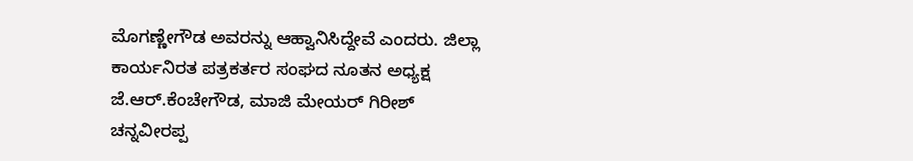ಮೊಗಣ್ಣೇಗೌಡ ಅವರನ್ನು ಆಹ್ವಾನಿಸಿದ್ದೇವೆ ಎಂದರು. ಜಿಲ್ಲಾ ಕಾರ್ಯನಿರತ ಪತ್ರಕರ್ತರ ಸಂಘದ ನೂತನ ಅಧ್ಯಕ್ಷ ಜೆ.ಆರ್.ಕೆಂಚೇಗೌಡ, ಮಾಜಿ ಮೇಯರ್ ಗಿರೀಶ್ ಚನ್ನವೀರಪ್ಪ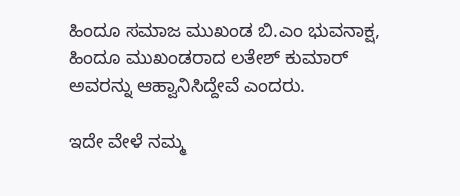ಹಿಂದೂ ಸಮಾಜ ಮುಖಂಡ ಬಿ.ಎಂ ಭುವನಾಕ್ಷ, ಹಿಂದೂ ಮುಖಂಡರಾದ ಲತೇಶ್ ಕುಮಾರ್ ಅವರನ್ನು ಆಹ್ವಾನಿಸಿದ್ದೇವೆ ಎಂದರು.

ಇದೇ ವೇಳೆ ನಮ್ಮ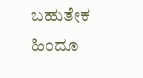ಬಹುತೇಕ ಹಿಂದೂ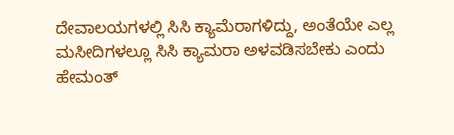ದೇವಾಲಯಗಳಲ್ಲಿ ಸಿಸಿ ಕ್ಯಾಮೆರಾಗಳಿದ್ದು, ಅಂತೆಯೇ ಎಲ್ಲ ಮಸೀದಿಗಳಲ್ಲೂ ಸಿಸಿ ಕ್ಯಾಮರಾ ಅಳವಡಿಸಬೇಕು ಎಂದು ಹೇಮಂತ್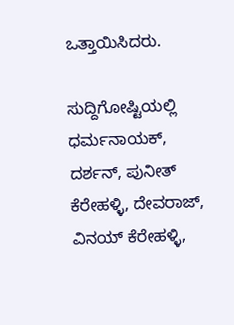ಒತ್ತಾಯಿಸಿದರು.

ಸುದ್ದಿಗೋಷ್ಟಿಯಲ್ಲಿ ಧರ್ಮನಾಯಕ್, ದರ್ಶನ್, ಪುನೀತ್ ಕೆರೇಹಳ್ಳಿ, ದೇವರಾಜ್, ವಿನಯ್ ಕೆರೇಹಳ್ಳಿ,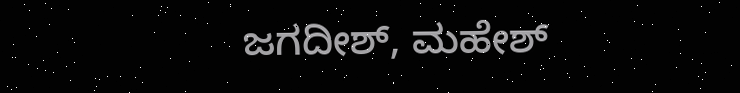ಜಗದೀಶ್, ಮಹೇಶ್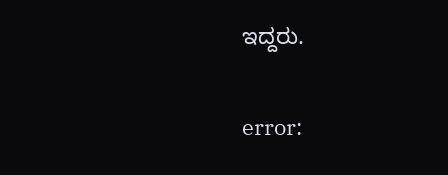ಇದ್ದರು.

error: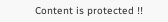Content is protected !!